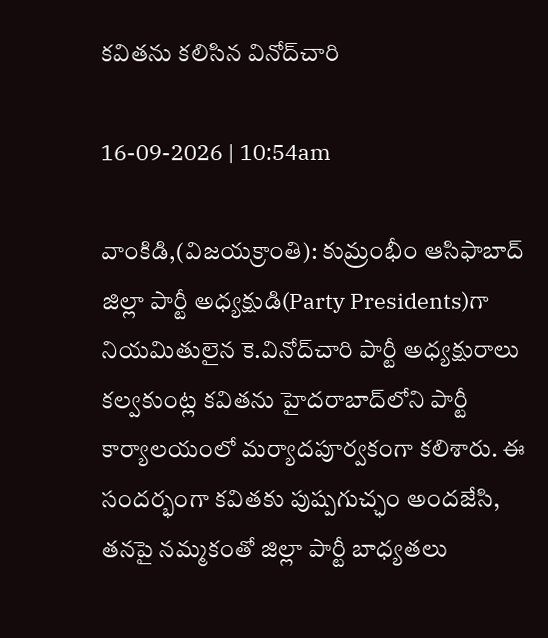కవితను కలిసిన వినోద్‌చారి

16-09-2026 | 10:54am

వాంకిడి,(విజయక్రాంతి): కుమ్రంభీం ఆసిఫాబాద్‌ జిల్లా పార్టీ అధ్యక్షుడి(Party Presidents)గా నియమితులైన కె.వినోద్‌చారి పార్టీ అధ్యక్షురాలు కల్వకుంట్ల కవితను హైదరాబాద్‌లోని పార్టీ కార్యాలయంలో మర్యాదపూర్వకంగా కలిశారు. ఈ సందర్భంగా కవితకు పుష్పగుచ్ఛం అందజేసి, తనపై నమ్మకంతో జిల్లా పార్టీ బాధ్యతలు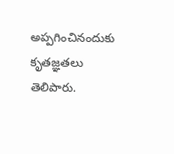అప్పగించినందుకు కృతజ్ఞతలు తెలిపారు.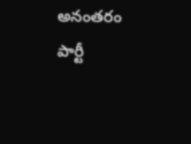అనంతరం పార్టీ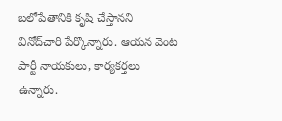బలోపేతానికి కృషి చేస్తానని వినోద్‌చారి పేర్కొన్నారు. ఆయన వెంట పార్టీ నాయకులు, కార్యకర్తలు ఉన్నారు.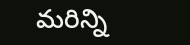మరిన్ని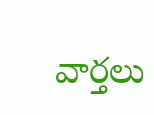వార్తలు